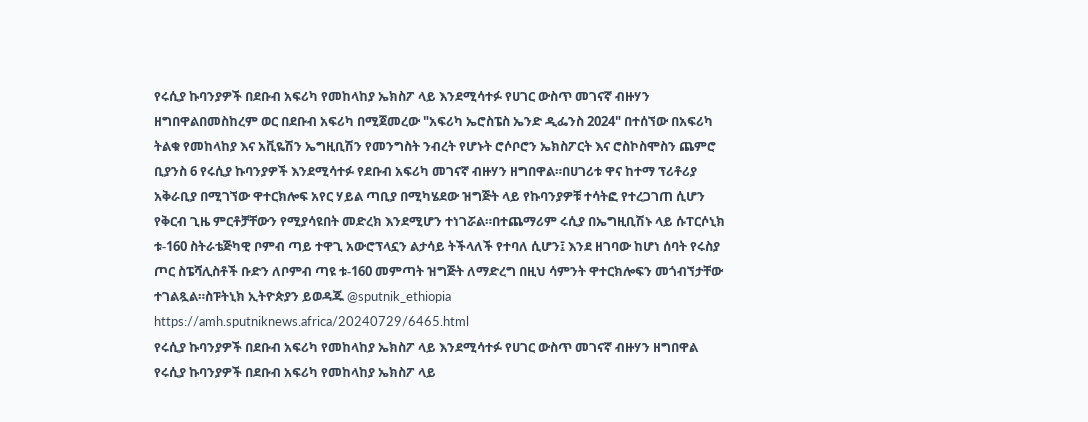የሩሲያ ኩባንያዎች በደቡብ አፍሪካ የመከላከያ ኤክስፖ ላይ እንደሚሳተፉ የሀገር ውስጥ መገናኛ ብዙሃን ዘግበዋልበመስከረም ወር በደቡብ አፍሪካ በሚጀመረው "አፍሪካ ኤሮስፔስ ኤንድ ዲፌንስ 2024" በተሰኘው በአፍሪካ ትልቁ የመከላከያ እና አቪዬሽን ኤግዚቢሽን የመንግስት ንብረት የሆኑት ሮሶቦሮን ኤክስፖርት እና ሮስኮስሞስን ጨምሮ ቢያንስ 6 የሩሲያ ኩባንያዎች እንደሚሳተፉ የደቡብ አፍሪካ መገናኛ ብዙሃን ዘግበዋል።በሀገሪቱ ዋና ከተማ ፕሪቶሪያ አቅራቢያ በሚገኘው ዋተርክሎፍ አየር ሃይል ጣቢያ በሚካሄደው ዝግጅት ላይ የኩባንያዎቹ ተሳትፎ የተረጋገጠ ሲሆን የቅርብ ጊዜ ምርቶቻቸውን የሚያሳዩበት መድረክ እንደሚሆን ተነገሯል።በተጨማሪም ሩሲያ በኤግዚቢሽኑ ላይ ሱፐርሶኒክ ቱ-160 ስትራቴጅካዊ ቦምብ ጣይ ተዋጊ አውሮፕላኗን ልታሳይ ትችላለች የተባለ ሲሆን፤ እንደ ዘገባው ከሆነ ሰባት የሩስያ ጦር ስፔሻሊስቶች ቡድን ለቦምብ ጣዩ ቱ-160 መምጣት ዝግጅት ለማድረግ በዚህ ሳምንት ዋተርክሎፍን መጎብኘታቸው ተገልጿል።ስፑትኒክ ኢትዮጵያን ይወዳጁ @sputnik_ethiopia
https://amh.sputniknews.africa/20240729/6465.html
የሩሲያ ኩባንያዎች በደቡብ አፍሪካ የመከላከያ ኤክስፖ ላይ እንደሚሳተፉ የሀገር ውስጥ መገናኛ ብዙሃን ዘግበዋል
የሩሲያ ኩባንያዎች በደቡብ አፍሪካ የመከላከያ ኤክስፖ ላይ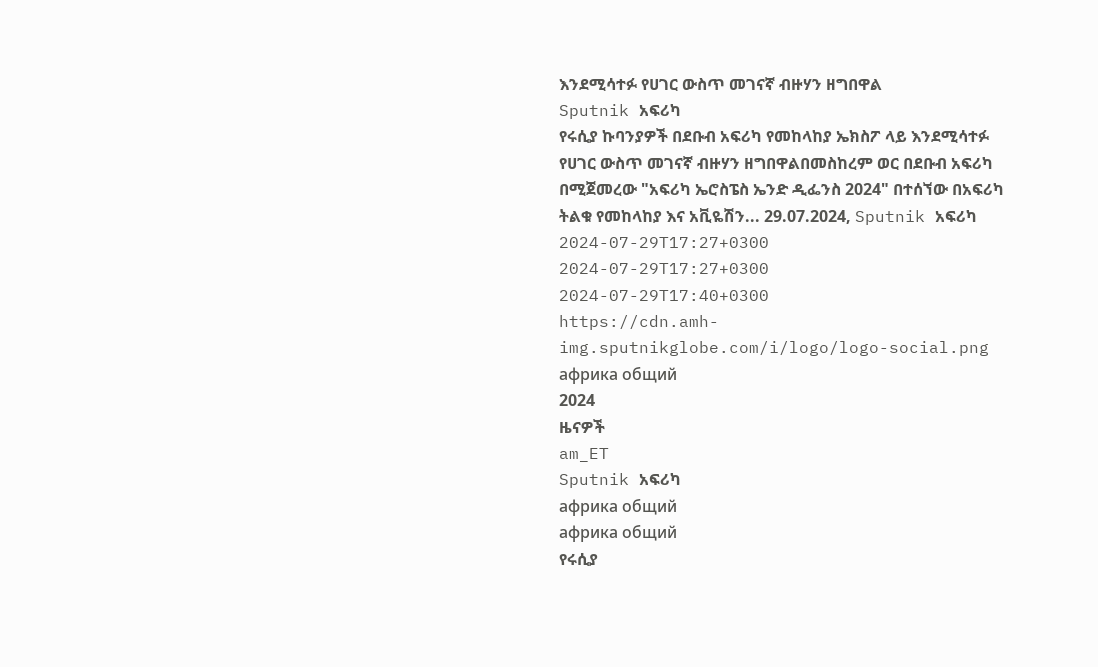እንደሚሳተፉ የሀገር ውስጥ መገናኛ ብዙሃን ዘግበዋል
Sputnik አፍሪካ
የሩሲያ ኩባንያዎች በደቡብ አፍሪካ የመከላከያ ኤክስፖ ላይ እንደሚሳተፉ የሀገር ውስጥ መገናኛ ብዙሃን ዘግበዋልበመስከረም ወር በደቡብ አፍሪካ በሚጀመረው "አፍሪካ ኤሮስፔስ ኤንድ ዲፌንስ 2024" በተሰኘው በአፍሪካ ትልቁ የመከላከያ እና አቪዬሽን... 29.07.2024, Sputnik አፍሪካ
2024-07-29T17:27+0300
2024-07-29T17:27+0300
2024-07-29T17:40+0300
https://cdn.amh-img.sputnikglobe.com/i/logo/logo-social.png
африка общий
2024
ዜናዎች
am_ET
Sputnik አፍሪካ
африка общий
африка общий
የሩሲያ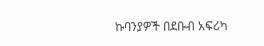ኩባንያዎች በደቡብ አፍሪካ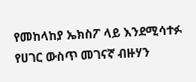የመከላከያ ኤክስፖ ላይ እንደሚሳተፉ የሀገር ውስጥ መገናኛ ብዙሃን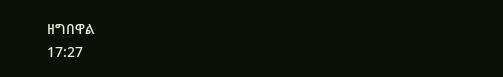ዘግበዋል
17:27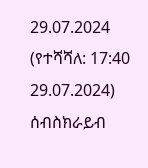29.07.2024 (የተሻሻለ: 17:40 29.07.2024)
ሰብስክራይብ